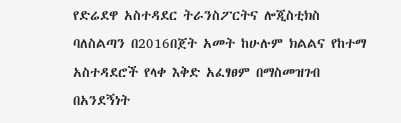የድሬደዋ አስተዳደር ትራንስፖርትና ሎጂስቲክስ ባለስልጣን በ2016በጀት አመት ከሁሉም ክልልና የከተማ አስተዳደሮች የላቀ እቅድ አፈፃፀም በማስመዝገብ በአንደኝነት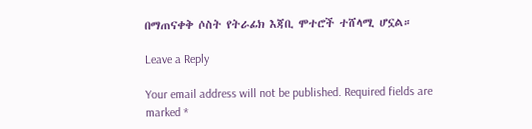በማጠናቀቅ ሶስት የትራፊክ እጃቢ ሞተሮች ተሸላሚ ሆኗል።

Leave a Reply

Your email address will not be published. Required fields are marked *